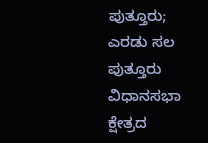ಪುತ್ತೂರು; ಎರಡು ಸಲ ಪುತ್ತೂರು ವಿಧಾನಸಭಾ ಕ್ಷೇತ್ರದ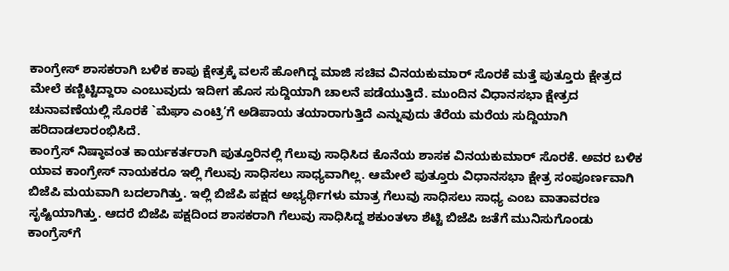ಕಾಂಗ್ರೇಸ್ ಶಾಸಕರಾಗಿ ಬಳಿಕ ಕಾಪು ಕ್ಷೇತ್ರಕ್ಕೆ ವಲಸೆ ಹೋಗಿದ್ದ ಮಾಜಿ ಸಚಿವ ವಿನಯಕುಮಾರ್ ಸೊರಕೆ ಮತ್ತೆ ಪುತ್ತೂರು ಕ್ಷೇತ್ರದ ಮೇಲೆ ಕಣ್ಣಿಟ್ಟಿದ್ದಾರಾ ಎಂಬುವುದು ಇದೀಗ ಹೊಸ ಸುದ್ದಿಯಾಗಿ ಚಾಲನೆ ಪಡೆಯುತ್ತಿದೆ. ಮುಂದಿನ ವಿಧಾನಸಭಾ ಕ್ಷೇತ್ರದ ಚುನಾವಣೆಯಲ್ಲಿ ಸೊರಕೆ `ಮೆಘಾ ಎಂಟ್ರಿ’ಗೆ ಅಡಿಪಾಯ ತಯಾರಾಗುತ್ತಿದೆ ಎನ್ನುವುದು ತೆರೆಯ ಮರೆಯ ಸುದ್ದಿಯಾಗಿ ಹರಿದಾಡಲಾರಂಭಿಸಿದೆ.
ಕಾಂಗ್ರೆಸ್ ನಿಷ್ಠಾವಂತ ಕಾರ್ಯಕರ್ತರಾಗಿ ಪುತ್ತೂರಿನಲ್ಲಿ ಗೆಲುವು ಸಾಧಿಸಿದ ಕೊನೆಯ ಶಾಸಕ ವಿನಯಕುಮಾರ್ ಸೊರಕೆ. ಅವರ ಬಳಿಕ ಯಾವ ಕಾಂಗ್ರೇಸ್ ನಾಯಕರೂ ಇಲ್ಲಿ ಗೆಲುವು ಸಾಧಿಸಲು ಸಾಧ್ಯವಾಗಿಲ್ಲ. ಆಮೇಲೆ ಪುತ್ತೂರು ವಿಧಾನಸಭಾ ಕ್ಷೇತ್ರ ಸಂಪೂರ್ಣವಾಗಿ ಬಿಜೆಪಿ ಮಯವಾಗಿ ಬದಲಾಗಿತ್ತು. ಇಲ್ಲಿ ಬಿಜೆಪಿ ಪಕ್ಷದ ಅಭ್ಯರ್ಥಿಗಳು ಮಾತ್ರ ಗೆಲುವು ಸಾಧಿಸಲು ಸಾಧ್ಯ ಎಂಬ ವಾತಾವರಣ ಸೃಷ್ಟಿಯಾಗಿತ್ತು. ಆದರೆ ಬಿಜೆಪಿ ಪಕ್ಷದಿಂದ ಶಾಸಕರಾಗಿ ಗೆಲುವು ಸಾಧಿಸಿದ್ದ ಶಕುಂತಳಾ ಶೆಟ್ಟಿ ಬಿಜೆಪಿ ಜತೆಗೆ ಮುನಿಸುಗೊಂಡು ಕಾಂಗ್ರೆಸ್‌ಗೆ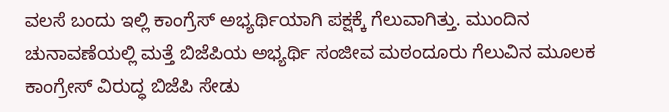ವಲಸೆ ಬಂದು ಇಲ್ಲಿ ಕಾಂಗ್ರೆಸ್ ಅಭ್ಯರ್ಥಿಯಾಗಿ ಪಕ್ಷಕ್ಕೆ ಗೆಲುವಾಗಿತ್ತು. ಮುಂದಿನ ಚುನಾವಣೆಯಲ್ಲಿ ಮತ್ತೆ ಬಿಜೆಪಿಯ ಅಭ್ಯರ್ಥಿ ಸಂಜೀವ ಮಠಂದೂರು ಗೆಲುವಿನ ಮೂಲಕ ಕಾಂಗ್ರೇಸ್ ವಿರುದ್ಧ ಬಿಜೆಪಿ ಸೇಡು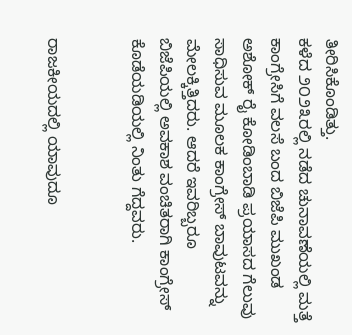ತೀರಿಸಿಕೊಂಡಿತ್ತು.
ಕಳೆದ ೨೦೨೩ರಲ್ಲಿ ನಡೆದ ಚುನಾವಣೆಯಲ್ಲಿ ಮತ್ತೆ ಕಾಂಗ್ರೇಸಿಗೆ ವಲಸೆ ಬಂದ ಬಿಜೆಪಿ ಮುಖಂಡ ಅಶೋಕ್ ರೈ ಕೋಡಿಂಬಾಡಿ ಪ್ರಯಾಸದ ಗೆಲುವು ಸಾಧಿಸುವ ಮೂಲಕ ಕಾಂಗ್ರೇಸ್ ಬಾವುಟವನ್ನು ಮೇಲಕ್ಕಿತ್ತಿದರು. ಆದರೆ ಇವರಿಬ್ಬರೂ ಬಿಜೆಪಿಯಲ್ಲಿ ಅವಕಾಶ ವಂಚಿತರಾಗಿ ಕಾಂಗ್ರೇಸ್ ಕೊಡೆಯಡಿಯಲ್ಲಿ ನಿಂತು ಗೆದ್ದವರು.


ರಾಜಕೀಯದಲ್ಲಿ ಯಾವುದೂ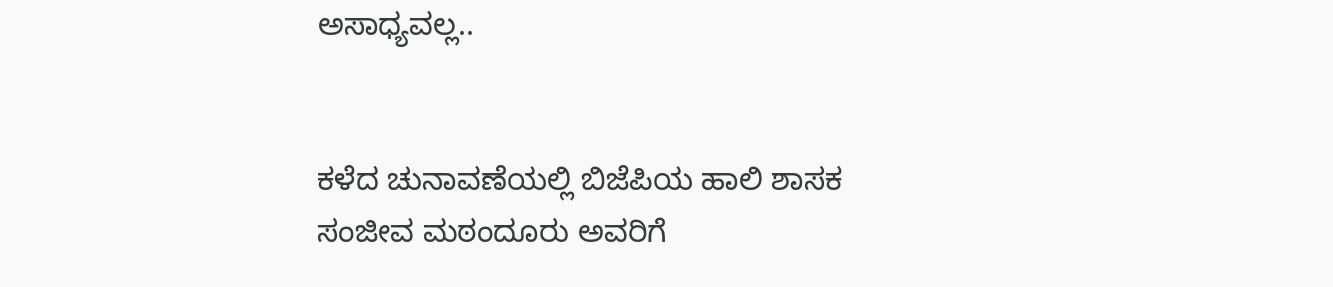ಅಸಾಧ್ಯವಲ್ಲ..


ಕಳೆದ ಚುನಾವಣೆಯಲ್ಲಿ ಬಿಜೆಪಿಯ ಹಾಲಿ ಶಾಸಕ ಸಂಜೀವ ಮಠಂದೂರು ಅವರಿಗೆ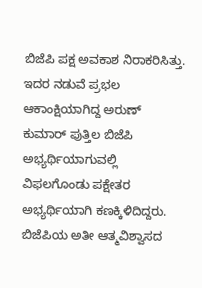ಬಿಜೆಪಿ ಪಕ್ಷ ಅವಕಾಶ ನಿರಾಕರಿಸಿತ್ತು. ಇದರ ನಡುವೆ ಪ್ರಭಲ ಆಕಾಂಕ್ಷಿಯಾಗಿದ್ದ ಅರುಣ್ ಕುಮಾರ್ ಪುತ್ತಿಲ ಬಿಜೆಪಿ ಅಭ್ಯರ್ಥಿಯಾಗುವಲ್ಲಿ ವಿಫಲಗೊಂಡು ಪಕ್ಷೇತರ ಅಭ್ಯರ್ಥಿಯಾಗಿ ಕಣಕ್ಕಿಳಿದಿದ್ದರು. ಬಿಜೆಪಿಯ ಅತೀ ಆತ್ಮವಿಶ್ವಾಸದ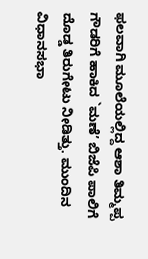ಫಲವಾಗಿ ಮೂಲೆಯಲ್ಲಿದ್ದ ಆಶಾ ತಿಮ್ಮಪ್ಪ ಗೌಡರಿಗೆ ಹಾಕಿದ `ಮಣೆ’ ಬಿಜೆಪಿ ಪಾಲಿಗೆ ದೊಡ್ಡ ತಿರುಗೇಟು ನೀಡಿತ್ತು. ಮುಂದಿನ ವಿಧಾನಸಭಾ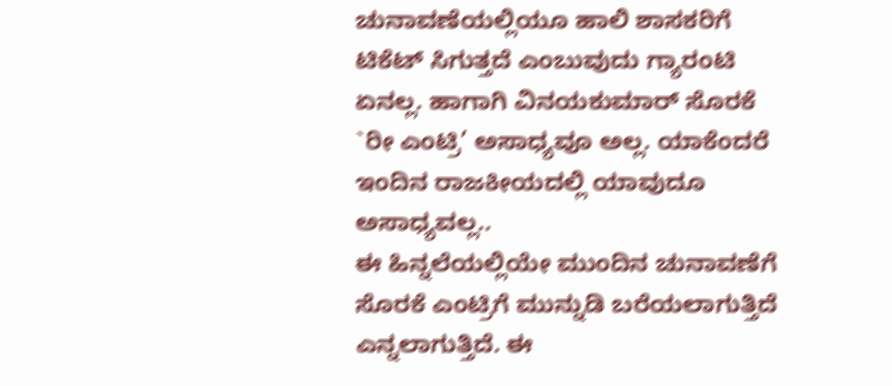ಚುನಾವಣೆಯಲ್ಲಿಯೂ ಹಾಲಿ ಶಾಸಕರಿಗೆ ಟಿಕೆಟ್ ಸಿಗುತ್ತದೆ ಎಂಬುವುದು ಗ್ಯಾರಂಟಿ ಏನಲ್ಲ. ಹಾಗಾಗಿ ವಿನಯಕುಮಾರ್ ಸೊರಕೆ `ರೀ ಎಂಟ್ರಿ’ ಅಸಾಧ್ಯವೂ ಅಲ್ಲ. ಯಾಕೆಂದರೆ ಇಂದಿನ ರಾಜಕೀಯದಲ್ಲಿ ಯಾವುದೂ ಅಸಾಧ್ಯವಲ್ಲ..
ಈ ಹಿನ್ನಲೆಯಲ್ಲಿಯೇ ಮುಂದಿನ ಚುನಾವಣೆಗೆ ಸೊರಕೆ ಎಂಟ್ರಿಗೆ ಮುನ್ನುಡಿ ಬರೆಯಲಾಗುತ್ತಿದೆ ಎನ್ನಲಾಗುತ್ತಿದೆ. ಈ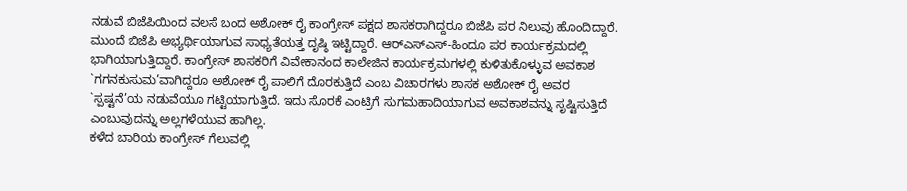ನಡುವೆ ಬಿಜೆಪಿಯಿಂದ ವಲಸೆ ಬಂದ ಅಶೋಕ್ ರೈ ಕಾಂಗ್ರೇಸ್ ಪಕ್ಷದ ಶಾಸಕರಾಗಿದ್ದರೂ ಬಿಜೆಪಿ ಪರ ನಿಲುವು ಹೊಂದಿದ್ದಾರೆ. ಮುಂದೆ ಬಿಜೆಪಿ ಅಭ್ಯರ್ಥಿಯಾಗುವ ಸಾಧ್ಯತೆಯತ್ತ ದೃಷ್ಠಿ ಇಟ್ಟಿದ್ದಾರೆ. ಆರ್‌ಎಸ್‌ಎಸ್-ಹಿಂದೂ ಪರ ಕಾರ್ಯಕ್ರಮದಲ್ಲಿ ಭಾಗಿಯಾಗುತ್ತಿದ್ದಾರೆ. ಕಾಂಗ್ರೇಸ್ ಶಾಸಕರಿಗೆ ವಿವೇಕಾನಂದ ಕಾಲೇಜಿನ ಕಾರ್ಯಕ್ರಮಗಳಲ್ಲಿ ಕುಳಿತುಕೊಳ್ಳುವ ಅವಕಾಶ `ಗಗನಕುಸುಮ’ವಾಗಿದ್ದರೂ ಅಶೋಕ್ ರೈ ಪಾಲಿಗೆ ದೊರಕುತ್ತಿದೆ ಎಂಬ ವಿಚಾರಗಳು ಶಾಸಕ ಅಶೋಕ್ ರೈ ಅವರ `ಸ್ಪಷ್ಟನೆ’ಯ ನಡುವೆಯೂ ಗಟ್ಟಿಯಾಗುತ್ತಿದೆ. ಇದು ಸೊರಕೆ ಎಂಟ್ರಿಗೆ ಸುಗಮಹಾದಿಯಾಗುವ ಅವಕಾಶವನ್ನು ಸೃಷ್ಟಿಸುತ್ತಿದೆ ಎಂಬುವುದನ್ನು ಅಲ್ಲಗಳೆಯುವ ಹಾಗಿಲ್ಲ.
ಕಳೆದ ಬಾರಿಯ ಕಾಂಗ್ರೇಸ್ ಗೆಲುವಲ್ಲಿ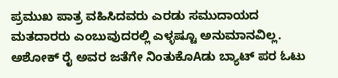ಪ್ರಮುಖ ಪಾತ್ರ ವಹಿಸಿದವರು ಎರಡು ಸಮುದಾಯದ ಮತದಾರರು ಎಂಬುವುದರಲ್ಲಿ ಎಳ್ಳಷ್ಟೂ ಅನುಮಾನವಿಲ್ಲ. ಅಶೋಕ್ ರೈ ಅವರ ಜತೆಗೇ ನಿಂತುಕೊAಡು ಬ್ಯಾಟ್ ಪರ ಓಟು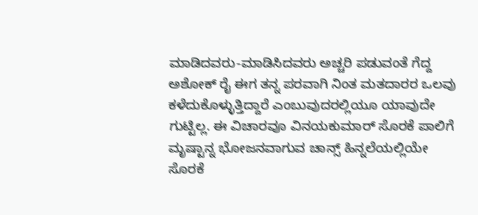ಮಾಡಿದವರು-ಮಾಡಿಸಿದವರು ಅಚ್ಚರಿ ಪಡುವಂತೆ ಗೆದ್ದ ಅಶೋಕ್ ರೈ ಈಗ ತನ್ನ ಪರವಾಗಿ ನಿಂತ ಮತದಾರರ ಒಲವು ಕಳೆದುಕೊಳ್ಳುತ್ತಿದ್ದಾರೆ ಎಂಬುವುದರಲ್ಲಿಯೂ ಯಾವುದೇ ಗುಟ್ಟಿಲ್ಲ. ಈ ವಿಚಾರವೂ ವಿನಯಕುಮಾರ್ ಸೊರಕೆ ಪಾಲಿಗೆ ಮೃಷ್ಟಾನ್ನ ಭೋಜನವಾಗುವ ಚಾನ್ಸ್ ಹಿನ್ನಲೆಯಲ್ಲಿಯೇ ಸೊರಕೆ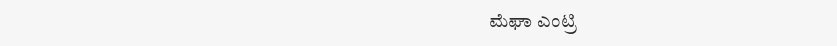ಮೆಘಾ ಎಂಟ್ರಿ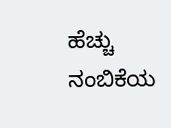ಹೆಚ್ಚು ನಂಬಿಕೆಯ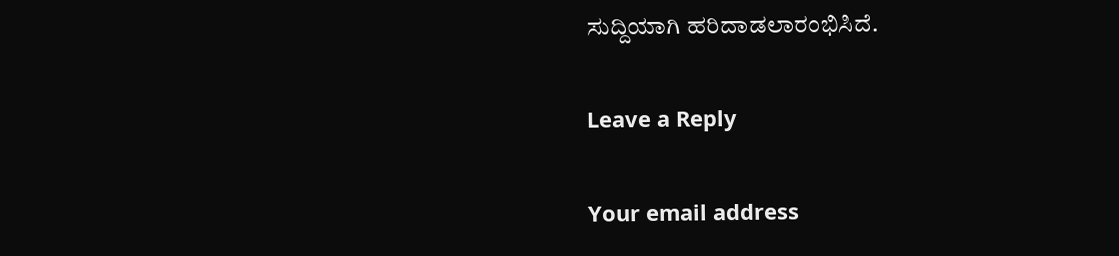ಸುದ್ದಿಯಾಗಿ ಹರಿದಾಡಲಾರಂಭಿಸಿದೆ.

Leave a Reply

Your email address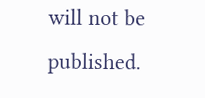will not be published.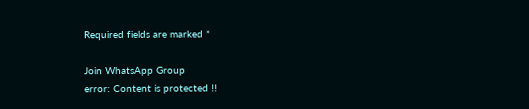Required fields are marked *

Join WhatsApp Group
error: Content is protected !!